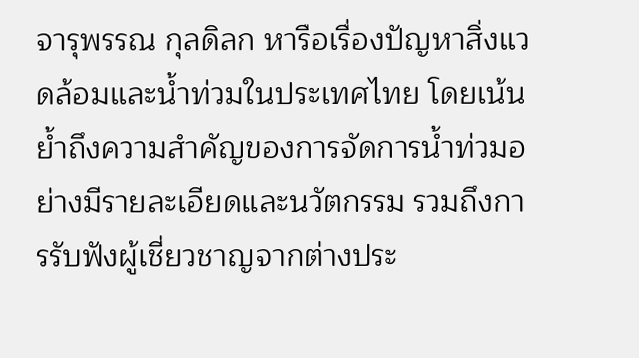จารุพรรณ กุลดิลก หารือเรื่องปัญหาสิ่งแวดล้อมและน้ำท่วมในประเทศไทย โดยเน้นย้ำถึงความสำคัญของการจัดการน้ำท่วมอย่างมีรายละเอียดและนวัตกรรม รวมถึงการรับฟังผู้เชี่ยวชาญจากต่างประ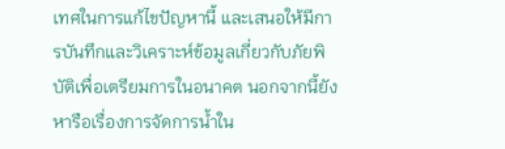เทศในการแก้ไขปัญหานี้ และเสนอให้มีการบันทึกและวิเคราะห์ข้อมูลเกี่ยวกับภัยพิบัติเพื่อเตรียมการในอนาคต นอกจากนี้ยังหารือเรื่องการจัดการน้ำใน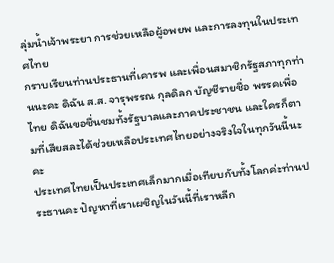ลุ่มน้ำเจ้าพระยา การช่วยเหลือผู้อพยพ และการลงทุนในประเทศไทย
กราบเรียนท่านประธานที่เคารพ และเพื่อนสมาชิกรัฐสภาทุกท่านนะคะ ดิฉัน ส.ส. จารุพรรณ กุลดิลก บัญชีรายชื่อ พรรคเพื่อไทย ดิฉันขอชื่นชมทั้งรัฐบาลและภาคประชาชน และใครก็ตามที่เสียสละได้ช่วยเหลือประเทศไทยอย่างจริงใจในทุกวันนี้นะคะ
ประเทศไทยเป็นประเทศเล็กมากเมื่อเทียบกับทั้งโลกค่ะท่านประธานคะ ปัญหาที่เราเผชิญในวันนี้ที่เราหลีก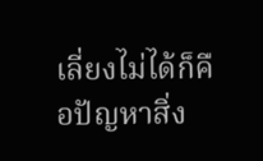เลี่ยงไม่ได้ก็คือปัญหาสิ่ง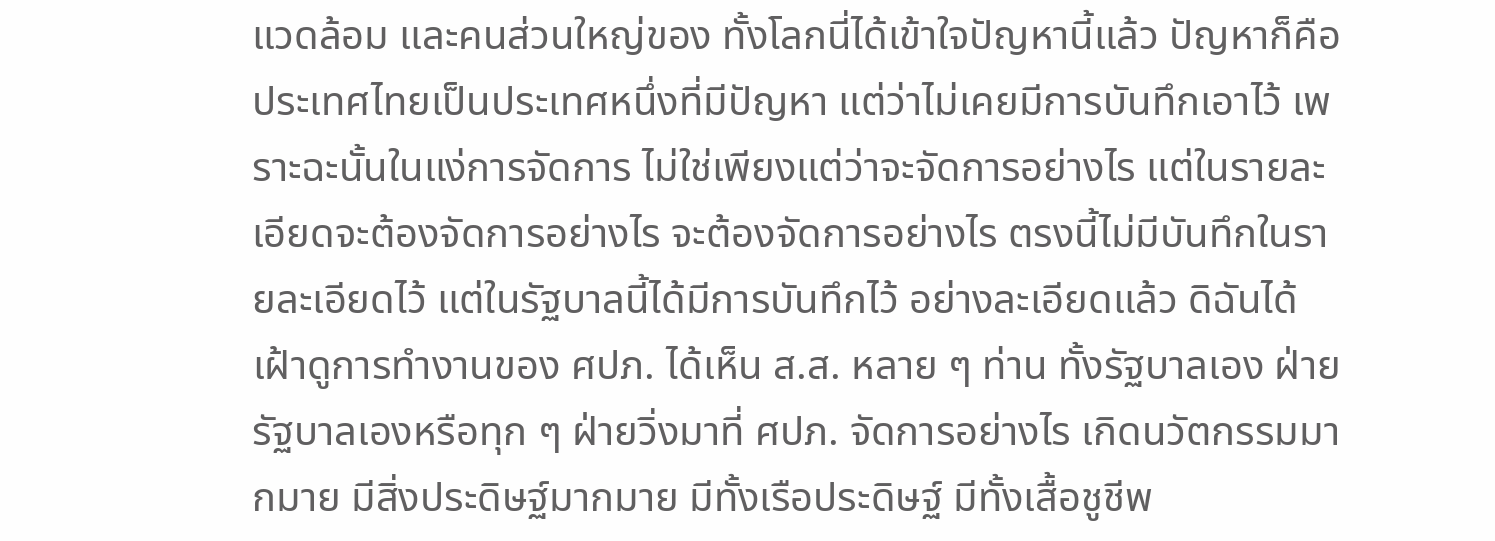แวดล้อม และคนส่วนใหญ่ของ ทั้งโลกนี่ได้เข้าใจปัญหานี้แล้ว ปัญหาก็คือประเทศไทยเป็นประเทศหนึ่งที่มีปัญหา แต่ว่าไม่เคยมีการบันทึกเอาไว้ เพราะฉะนั้นในแง่การจัดการ ไม่ใช่เพียงแต่ว่าจะจัดการอย่างไร แต่ในรายละเอียดจะต้องจัดการอย่างไร จะต้องจัดการอย่างไร ตรงนี้ไม่มีบันทึกในรายละเอียดไว้ แต่ในรัฐบาลนี้ได้มีการบันทึกไว้ อย่างละเอียดแล้ว ดิฉันได้เฝ้าดูการทํางานของ ศปภ. ได้เห็น ส.ส. หลาย ๆ ท่าน ทั้งรัฐบาลเอง ฝ่ายรัฐบาลเองหรือทุก ๆ ฝ่ายวิ่งมาที่ ศปภ. จัดการอย่างไร เกิดนวัตกรรมมากมาย มีสิ่งประดิษฐ์มากมาย มีทั้งเรือประดิษฐ์ มีทั้งเสื้อชูชีพ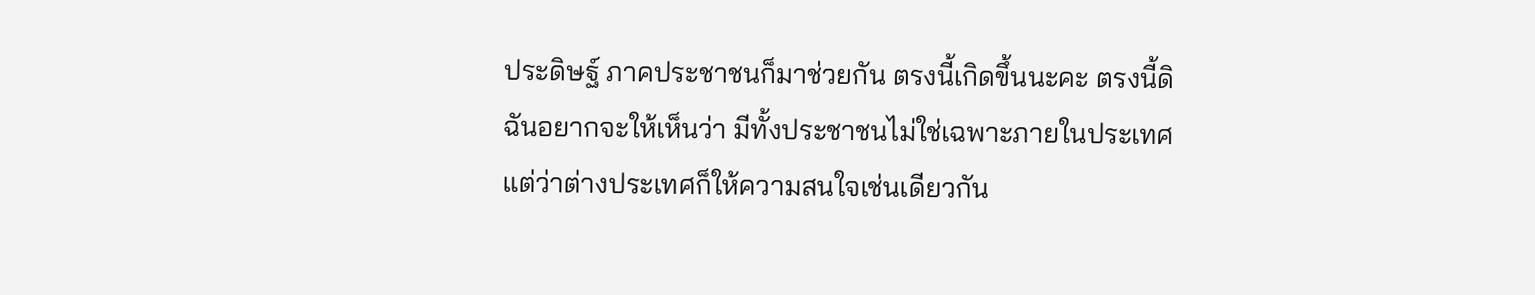ประดิษฐ์ ภาคประชาชนก็มาช่วยกัน ตรงนี้เกิดขึ้นนะคะ ตรงนี้ดิฉันอยากจะให้เห็นว่า มีทั้งประชาชนไม่ใช่เฉพาะภายในประเทศ แต่ว่าต่างประเทศก็ให้ความสนใจเช่นเดียวกัน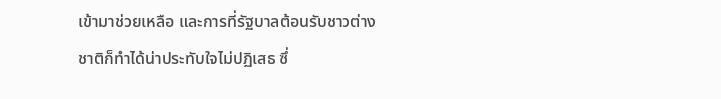เข้ามาช่วยเหลือ และการที่รัฐบาลต้อนรับชาวต่างชาติก็ทําได้น่าประทับใจไม่ปฏิเสธ ซึ่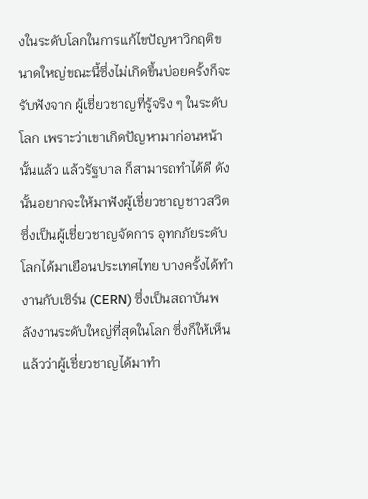งในระดับโลกในการแก้ไขปัญหาวิกฤติขนาดใหญ่ขณะนี้ซึ่งไม่เกิดขึ้นบ่อยครั้งก็จะรับฟังจาก ผู้เชี่ยวชาญที่รู้จริง ๆ ในระดับโลก เพราะว่าเขาเกิดปัญหามาก่อนหน้านั้นแล้ว แล้วรัฐบาล ก็สามารถทําได้ดี ดังนั้นอยากจะให้มาฟังผู้เชี่ยวชาญชาวสวิต ซึ่งเป็นผู้เชี่ยวชาญจัดการ อุทกภัยระดับโลกได้มาเยือนประเทศไทย บางครั้งได้ทํางานกับเซิร์น (CERN) ซึ่งเป็นสถาบันพลังงานระดับใหญ่ที่สุดในโลก ซึ่งก็ให้เห็น แล้วว่าผู้เชี่ยวชาญได้มาทํา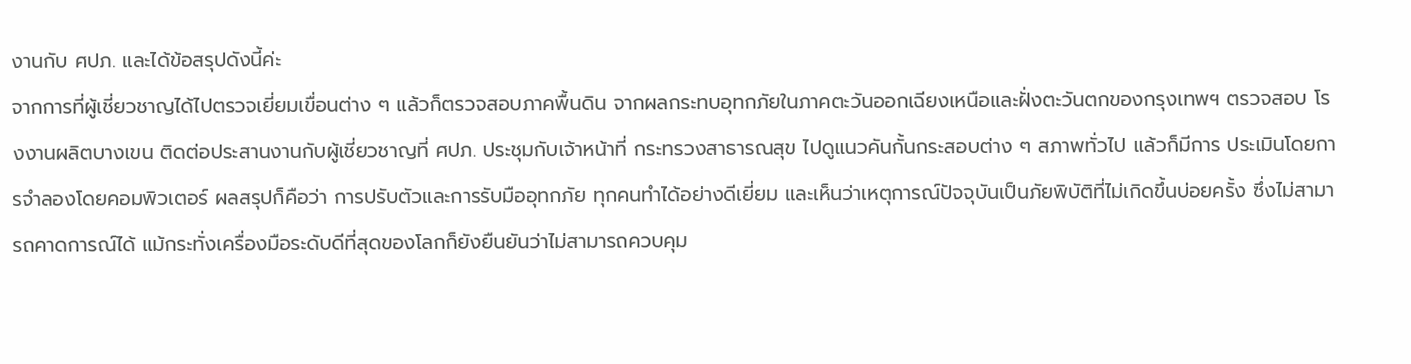งานกับ ศปภ. และได้ข้อสรุปดังนี้ค่ะ
จากการที่ผู้เชี่ยวชาญได้ไปตรวจเยี่ยมเขื่อนต่าง ๆ แล้วก็ตรวจสอบภาคพื้นดิน จากผลกระทบอุทกภัยในภาคตะวันออกเฉียงเหนือและฝั่งตะวันตกของกรุงเทพฯ ตรวจสอบ โรงงานผลิตบางเขน ติดต่อประสานงานกับผู้เชี่ยวชาญที่ ศปภ. ประชุมกับเจ้าหน้าที่ กระทรวงสาธารณสุข ไปดูแนวคันกั้นกระสอบต่าง ๆ สภาพทั่วไป แล้วก็มีการ ประเมินโดยการจําลองโดยคอมพิวเตอร์ ผลสรุปก็คือว่า การปรับตัวและการรับมืออุทกภัย ทุกคนทําได้อย่างดีเยี่ยม และเห็นว่าเหตุการณ์ปัจจุบันเป็นภัยพิบัติที่ไม่เกิดขึ้นบ่อยครั้ง ซึ่งไม่สามารถคาดการณ์ได้ แม้กระทั่งเครื่องมือระดับดีที่สุดของโลกก็ยังยืนยันว่าไม่สามารถควบคุม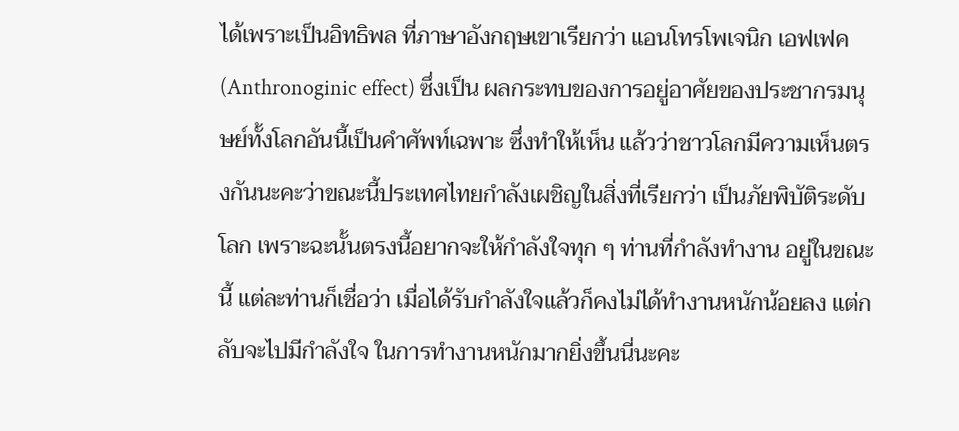ได้เพราะเป็นอิทธิพล ที่ภาษาอังกฤษเขาเรียกว่า แอนโทรโพเจนิก เอฟเฟค (Anthronoginic effect) ซึ่งเป็น ผลกระทบของการอยู่อาศัยของประชากรมนุษย์ทั้งโลกอันนี้เป็นคําศัพท์เฉพาะ ซึ่งทําให้เห็น แล้วว่าชาวโลกมีความเห็นตรงกันนะคะว่าขณะนี้ประเทศไทยกําลังเผชิญในสิ่งที่เรียกว่า เป็นภัยพิบัติระดับโลก เพราะฉะนั้นตรงนี้อยากจะให้กําลังใจทุก ๆ ท่านที่กําลังทํางาน อยู่ในขณะนี้ แต่ละท่านก็เชื่อว่า เมื่อได้รับกําลังใจแล้วก็คงไม่ได้ทํางานหนักน้อยลง แต่กลับจะไปมีกําลังใจ ในการทํางานหนักมากยิ่งขึ้นนี่นะคะ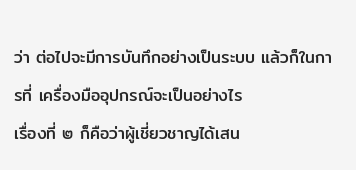ว่า ต่อไปจะมีการบันทึกอย่างเป็นระบบ แล้วก็ในการที่ เครื่องมืออุปกรณ์จะเป็นอย่างไร
เรื่องที่ ๒ ก็คือว่าผู้เชี่ยวชาญได้เสน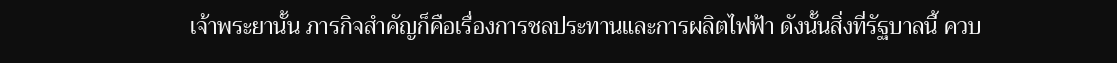เจ้าพระยานั้น ภารกิจสําคัญก็คือเรื่องการชลประทานและการผลิตไฟฟ้า ดังนั้นสิ่งที่รัฐบาลนี้ ควบ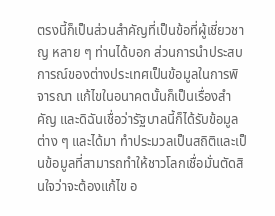ตรงนี้ก็เป็นส่วนสําคัญที่เป็นข้อที่ผู้เชี่ยวชาญ หลาย ๆ ท่านได้บอก ส่วนการนําประสบการณ์ของต่างประเทศเป็นข้อมูลในการพิจารณา แก้ไขในอนาคตนั้นก็เป็นเรื่องสําคัญ และดิฉันเชื่อว่ารัฐบาลนี้ก็ได้รับข้อมูลต่าง ๆ และได้มา ทําประมวลเป็นสถิติและเป็นข้อมูลที่สามารถทําให้ชาวโลกเชื่อมั่นตัดสินใจว่าจะต้องแก้ไข อ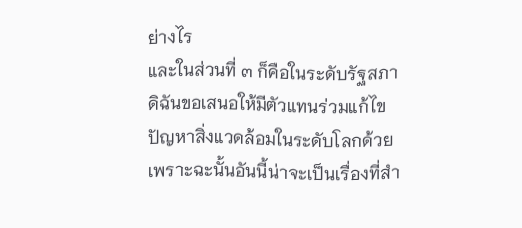ย่างไร
และในส่วนที่ ๓ ก็คือในระดับรัฐสภา ดิฉันขอเสนอให้มีตัวแทนร่วมแก้ไข ปัญหาสิ่งแวดล้อมในระดับโลกด้วย เพราะฉะนั้นอันนี้น่าจะเป็นเรื่องที่สํา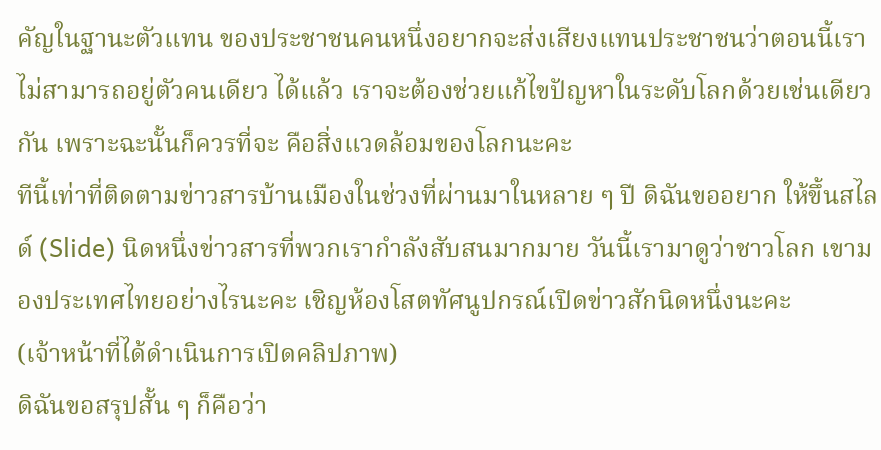คัญในฐานะตัวแทน ของประชาชนคนหนึ่งอยากจะส่งเสียงแทนประชาชนว่าตอนนี้เราไม่สามารถอยู่ตัวคนเดียว ได้แล้ว เราจะต้องช่วยแก้ไขปัญหาในระดับโลกด้วยเช่นเดียวกัน เพราะฉะนั้นก็ควรที่จะ คือสิ่งแวดล้อมของโลกนะคะ
ทีนี้เท่าที่ติดตามข่าวสารบ้านเมืองในช่วงที่ผ่านมาในหลาย ๆ ปี ดิฉันขออยาก ให้ขึ้นสไลด์ (Slide) นิดหนึ่งข่าวสารที่พวกเรากําลังสับสนมากมาย วันนี้เรามาดูว่าชาวโลก เขามองประเทศไทยอย่างไรนะคะ เชิญห้องโสตทัศนูปกรณ์เปิดข่าวสักนิดหนึ่งนะคะ
(เจ้าหน้าที่ได้ดําเนินการเปิดคลิปภาพ)
ดิฉันขอสรุปสั้น ๆ ก็คือว่า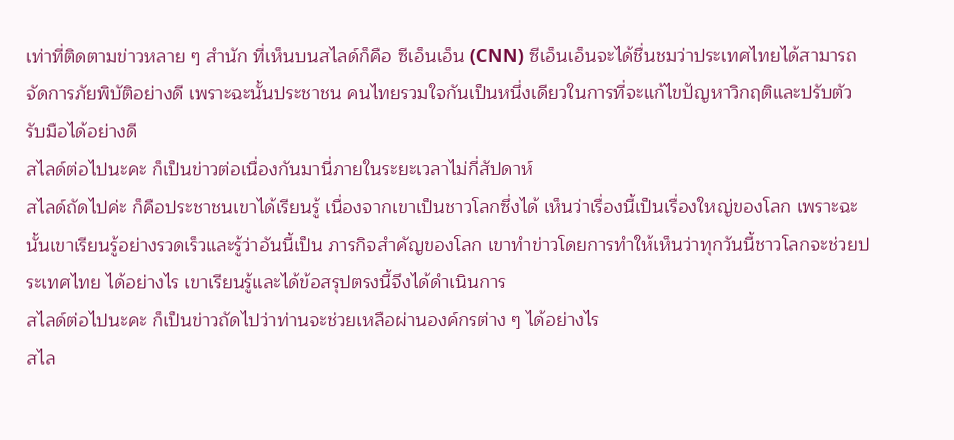เท่าที่ติดตามข่าวหลาย ๆ สํานัก ที่เห็นบนสไลด์ก็คือ ซีเอ็นเอ็น (CNN) ซีเอ็นเอ็นจะได้ชื่นชมว่าประเทศไทยได้สามารถจัดการภัยพิบัติอย่างดี เพราะฉะนั้นประชาชน คนไทยรวมใจกันเป็นหนึ่งเดียวในการที่จะแก้ไขปัญหาวิกฤติและปรับตัวรับมือได้อย่างดี
สไลด์ต่อไปนะคะ ก็เป็นข่าวต่อเนื่องกันมานี่ภายในระยะเวลาไม่กี่สัปดาห์
สไลด์ถัดไปค่ะ ก็คือประชาชนเขาได้เรียนรู้ เนื่องจากเขาเป็นชาวโลกซึ่งได้ เห็นว่าเรื่องนี้เป็นเรื่องใหญ่ของโลก เพราะฉะนั้นเขาเรียนรู้อย่างรวดเร็วและรู้ว่าอันนี้เป็น ภารกิจสําคัญของโลก เขาทําข่าวโดยการทําให้เห็นว่าทุกวันนี้ชาวโลกจะช่วยประเทศไทย ได้อย่างไร เขาเรียนรู้และได้ข้อสรุปตรงนี้จึงได้ดําเนินการ
สไลด์ต่อไปนะคะ ก็เป็นข่าวถัดไปว่าท่านจะช่วยเหลือผ่านองค์กรต่าง ๆ ได้อย่างไร
สไล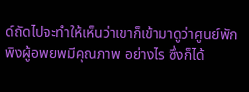ด์ถัดไปจะทําให้เห็นว่าเขาก็เข้ามาดูว่าศูนย์พักพิงผู้อพยพมีคุณภาพ อย่างไร ซึ่งก็ได้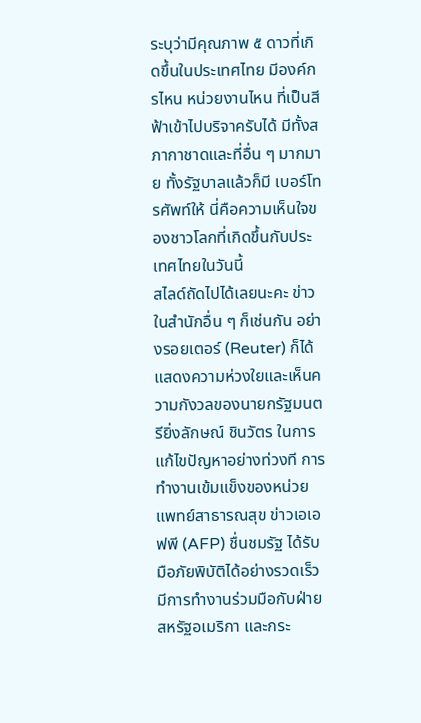ระบุว่ามีคุณภาพ ๕ ดาวที่เกิดขึ้นในประเทศไทย มีองค์กรไหน หน่วยงานไหน ที่เป็นสีฟ้าเข้าไปบริจาครับได้ มีทั้งสภากาชาดและที่อื่น ๆ มากมาย ทั้งรัฐบาลแล้วก็มี เบอร์โทรศัพท์ให้ นี่คือความเห็นใจของชาวโลกที่เกิดขึ้นกับประเทศไทยในวันนี้
สไลด์ถัดไปได้เลยนะคะ ข่าวในสํานักอื่น ๆ ก็เช่นกัน อย่างรอยเตอร์ (Reuter) ก็ได้แสดงความห่วงใยและเห็นความกังวลของนายกรัฐมนตรียิ่งลักษณ์ ชินวัตร ในการแก้ไขปัญหาอย่างท่วงที การทํางานเข้มแข็งของหน่วยแพทย์สาธารณสุข ข่าวเอเอฟพี (AFP) ชื่นชมรัฐ ได้รับมือภัยพิบัติได้อย่างรวดเร็ว มีการทํางานร่วมมือกับฝ่ายสหรัฐอเมริกา และกระ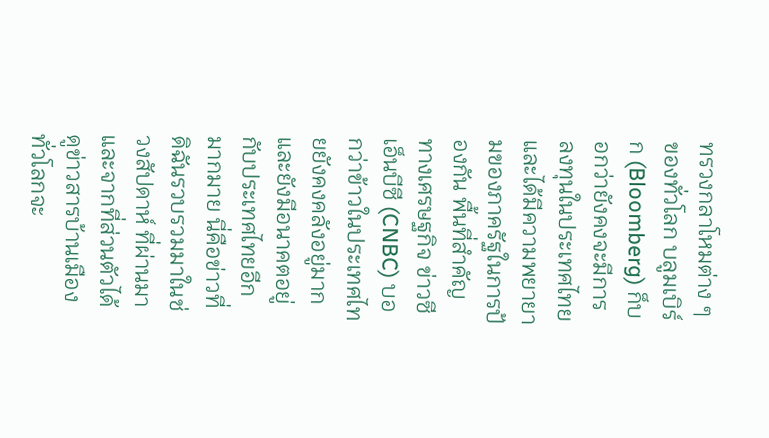ทรวงกลาโหมต่าง ๆ ของทั่วโลก บลูมเบิร์ก (Bloomberg) ก็บอกว่ายังคงจะมีการ ลงทุนในประเทศไทย และได้มีความพยายามของภาครัฐในการป้องกัน พื้นที่สําคัญทางเศรษฐกิจ ข่าวซีเอ็นบีซี (CNBC) บอกว่าข้าวในประเทศไทยยังคงคลังอยู่มาก และยังมีอนาคตอยู่กับประเทศไทยอีกมากมาย นี่คือข่าวที่ดิฉันรวบรวมมาในช่วงสัปดาห์ ที่ผ่านมา และจากที่ส่วนตัวได้ดูข่าวสารบ้านเมืองทั่วโลกจะ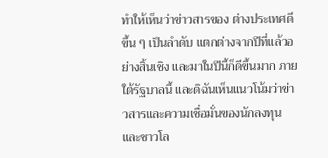ทําให้เห็นว่าข่าวสารของ ต่างประเทศดีขึ้น ๆ เป็นลําดับ แตกต่างจากปีที่แล้วอย่างสิ้นเชิง และมาในปีนี้ก็ดีขึ้นมาก ภายใต้รัฐบาลนี้ และดิฉันเห็นแนวโน้มว่าข่าวสารและความเชื่อมั่นของนักลงทุนและชาวโล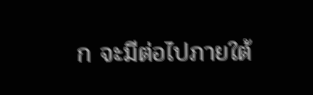ก จะมีต่อไปภายใต้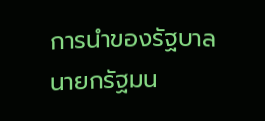การนําของรัฐบาลนายกรัฐมน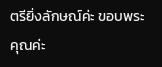ตรียิ่งลักษณ์ค่ะ ขอบพระคุณค่ะ